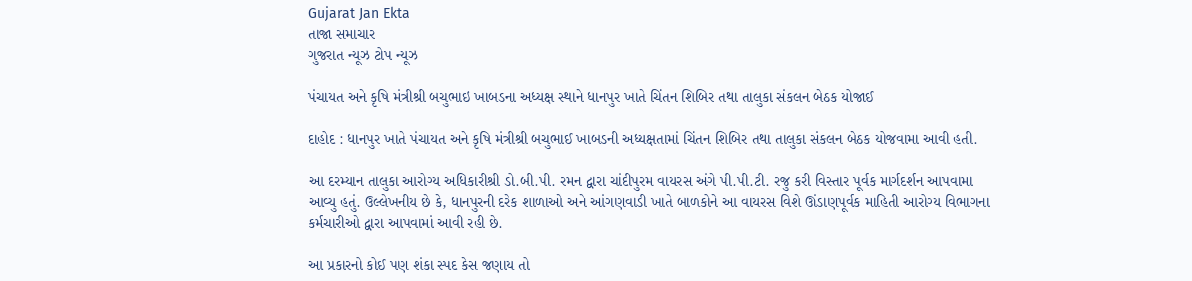Gujarat Jan Ekta
તાજા સમાચાર
ગુજરાત ન્યૂઝ ટોપ ન્યૂઝ

પંચાયત અને કૃષિ મંત્રીશ્રી બચુભાઇ ખાબડના અધ્યક્ષ સ્થાને ધાનપુર ખાતે ચિંતન શિબિર તથા તાલુકા સંકલન બેઠક યોજાઈ

દાહોદ : ધાનપુર ખાતે પંચાયત અને કૃષિ મંત્રીશ્રી બચુભાઈ ખાબડની અધ્યક્ષતામાં ચિંતન શિબિર તથા તાલુકા સંકલન બેઠક યોજવામા આવી હતી.

આ દરમ્યાન તાલુકા આરોગ્ય અધિકારીશ્રી ડો.બી.પી. રમન દ્વારા ચાંદીપુરમ વાયરસ અંગે પી.પી.ટી. રજુ કરી વિસ્તાર પૂર્વક માર્ગદર્શન આપવામા આવ્યુ હતું. ઉલ્લેખનીય છે કે, ધાનપુરની દરેક શાળાઓ અને આંગણવાડી ખાતે બાળકોને આ વાયરસ વિશે ઊંડાણપૂર્વક માહિતી આરોગ્ય વિભાગના કર્મચારીઓ દ્વારા આપવામાં આવી રહી છે.

આ પ્રકારનો કોઈ પણ શંકા સ્પદ કેસ જણાય તો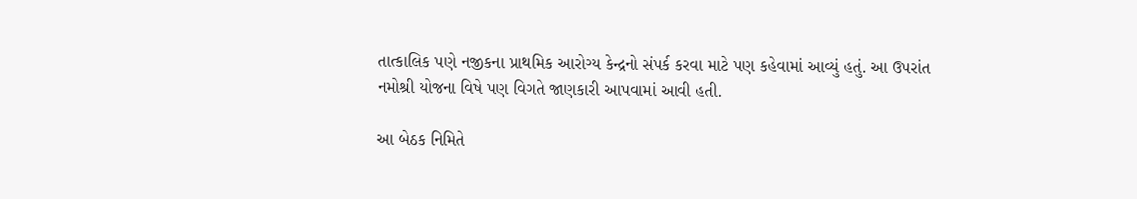તાત્કાલિક પણે નજીકના પ્રાથમિક આરોગ્ય કેન્દ્રનો સંપર્ક કરવા માટે પણ કહેવામાં આવ્યું હતું. આ ઉપરાંત નમોશ્રી યોજના વિષે પણ વિગતે જાણકારી આપવામાં આવી હતી.

આ બેઠક નિમિતે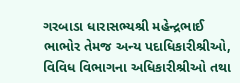ગરબાડા ધારાસભ્યશ્રી મહેન્દ્રભાઈ ભાભોર તેમજ અન્ય પદાધિકારીશ્રીઓ, વિવિધ વિભાગના અધિકારીશ્રીઓ તથા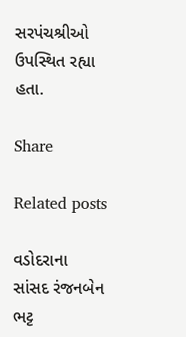સરપંચશ્રીઓ ઉપસ્થિત રહ્યા હતા.

Share

Related posts

વડોદરાના સાંસદ રંજનબેન ભટ્ટ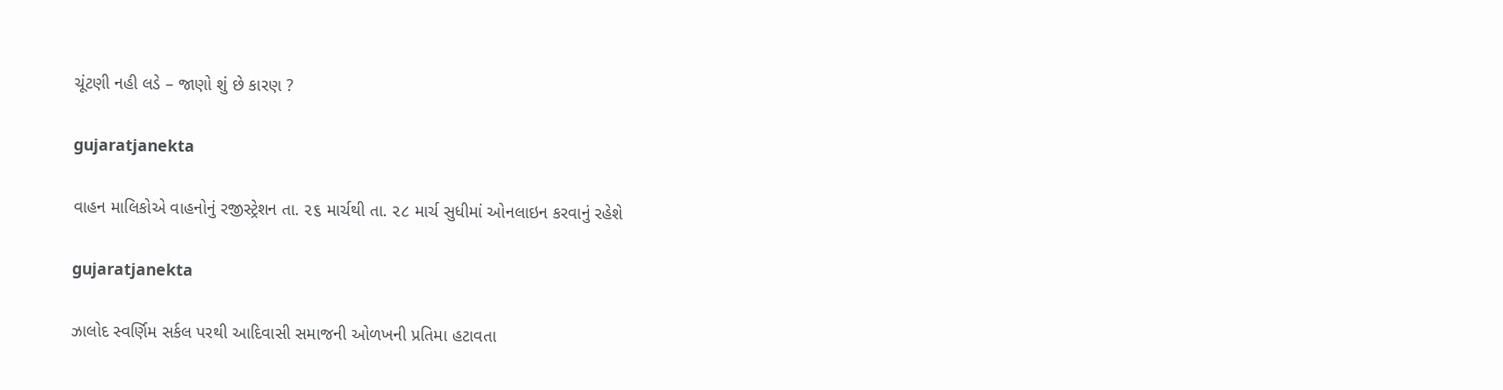ચૂંટણી નહી લડે – જાણો શું છે કારણ ?

gujaratjanekta

વાહન માલિકોએ વાહનોનું રજીસ્ટ્રેશન તા. ૨૬ માર્ચથી તા. ૨૮ માર્ચ સુધીમાં ઓનલાઇન કરવાનું રહેશે

gujaratjanekta

ઝાલોદ સ્વર્ણિમ સર્કલ પરથી આદિવાસી સમાજની ઓળખની પ્રતિમા હટાવતા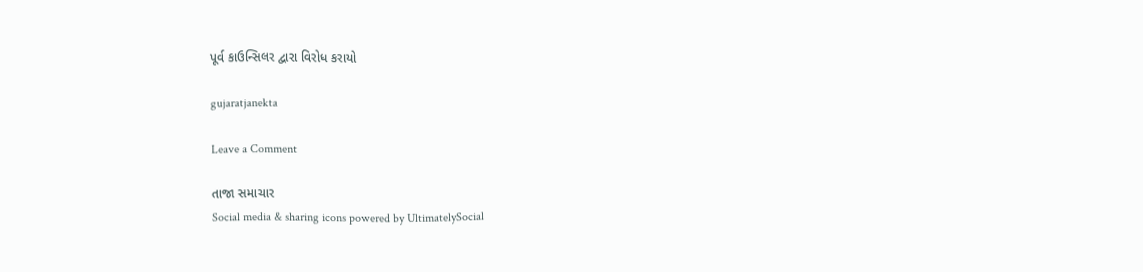પૂર્વ કાઉન્સિલર દ્વારા વિરોધ કરાયો

gujaratjanekta

Leave a Comment

તાજા સમાચાર
Social media & sharing icons powered by UltimatelySocial